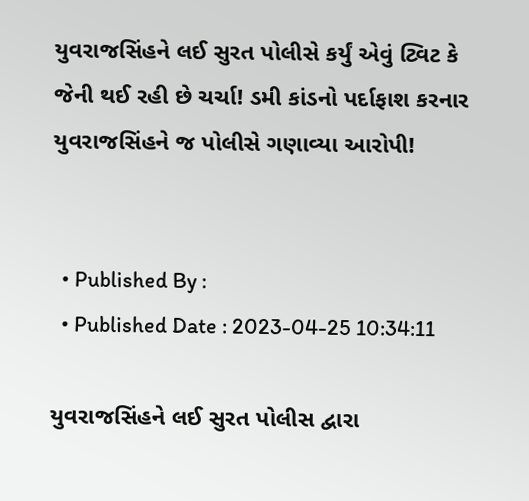યુવરાજસિંહને લઈ સુરત પોલીસે કર્યું એવું ટ્વિટ કે જેની થઈ રહી છે ચર્ચા! ડમી કાંડનો પર્દાફાશ કરનાર યુવરાજસિંહને જ પોલીસે ગણાવ્યા આરોપી!


  • Published By :
  • Published Date : 2023-04-25 10:34:11

યુવરાજસિંહને લઈ સુરત પોલીસ દ્વારા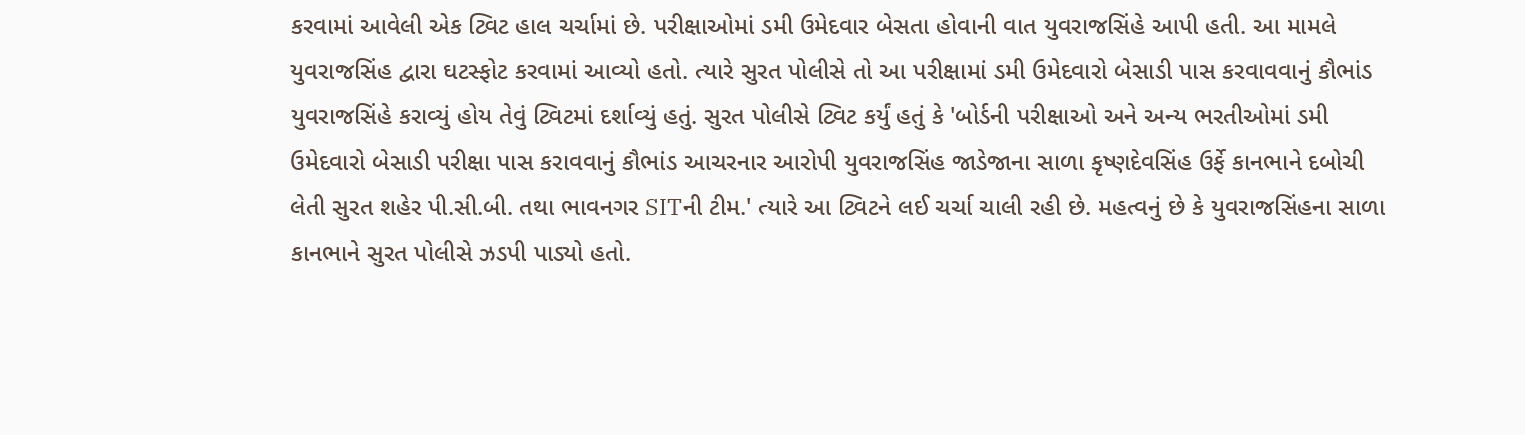કરવામાં આવેલી એક ટ્વિટ હાલ ચર્ચામાં છે. પરીક્ષાઓમાં ડમી ઉમેદવાર બેસતા હોવાની વાત યુવરાજસિંહે આપી હતી. આ મામલે યુવરાજસિંહ દ્વારા ઘટસ્ફોટ કરવામાં આવ્યો હતો. ત્યારે સુરત પોલીસે તો આ પરીક્ષામાં ડમી ઉમેદવારો બેસાડી પાસ કરવાવવાનું કૌભાંડ યુવરાજસિંહે કરાવ્યું હોય તેવું ટ્વિટમાં દર્શાવ્યું હતું. સુરત પોલીસે ટ્વિટ કર્યું હતું કે 'બોર્ડની પરીક્ષાઓ અને અન્ય ભરતીઓમાં ડમી ઉમેદવારો બેસાડી પરીક્ષા પાસ કરાવવાનું કૌભાંડ આચરનાર આરોપી યુવરાજસિંહ જાડેજાના સાળા કૃષ્ણદેવસિંહ ઉર્ફે કાનભાને દબોચી લેતી સુરત શહેર પી.સી.બી. તથા ભાવનગર SITની ટીમ.' ત્યારે આ ટ્વિટને લઈ ચર્ચા ચાલી રહી છે. મહત્વનું છે કે યુવરાજસિંહના સાળા કાનભાને સુરત પોલીસે ઝડપી પાડ્યો હતો.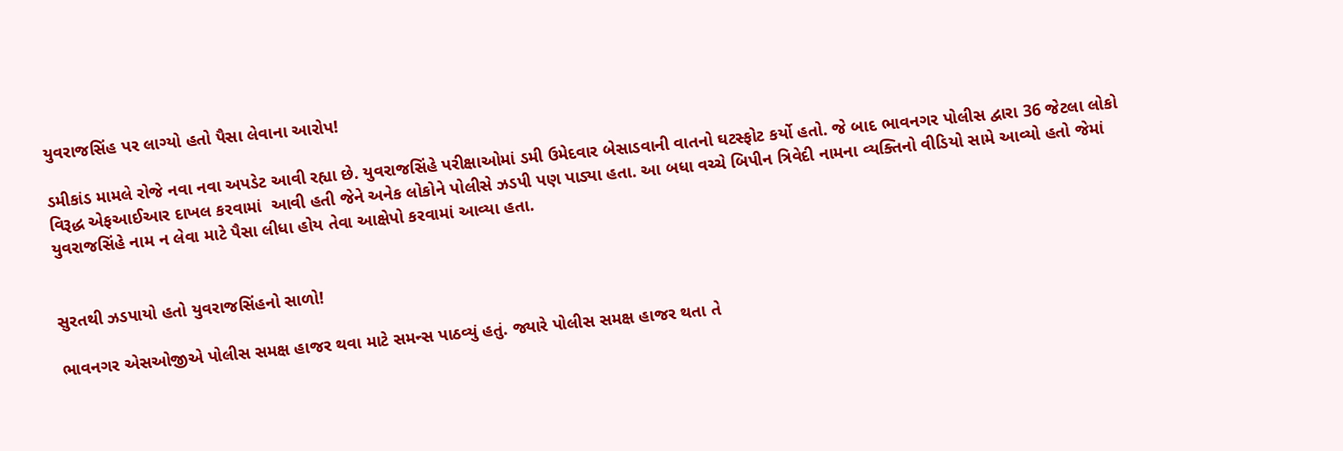યુવરાજસિંહ પર લાગ્યો હતો પૈસા લેવાના આરોપ!

ડમીકાંડ મામલે રોજે નવા નવા અપડેટ આવી રહ્યા છે. યુવરાજસિંહે પરીક્ષાઓમાં ડમી ઉમેદવાર બેસાડવાની વાતનો ઘટસ્ફોટ કર્યો હતો. જે બાદ ભાવનગર પોલીસ દ્વારા 36 જેટલા લોકો વિરૂદ્ધ એફઆઈઆર દાખલ કરવામાં  આવી હતી જેને અનેક લોકોને પોલીસે ઝડપી પણ પાડ્યા હતા. આ બધા વચ્ચે બિપીન ત્રિવેદી નામના વ્યક્તિનો વીડિયો સામે આવ્યો હતો જેમાં યુવરાજસિંહે નામ ન લેવા માટે પૈસા લીધા હોય તેવા આક્ષેપો કરવામાં આવ્યા હતા.


સુરતથી ઝડપાયો હતો યુવરાજસિંહનો સાળો!

ભાવનગર એસઓજીએ પોલીસ સમક્ષ હાજર થવા માટે સમન્સ પાઠવ્યું હતું. જ્યારે પોલીસ સમક્ષ હાજર થતા તે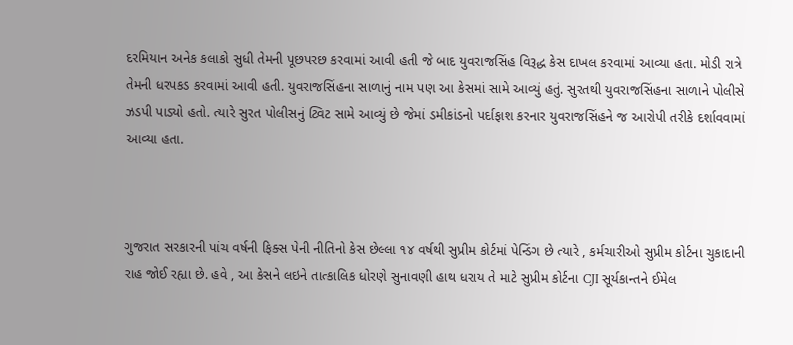દરમિયાન અનેક કલાકો સુધી તેમની પૂછપરછ કરવામાં આવી હતી જે બાદ યુવરાજસિંહ વિરૂદ્ધ કેસ દાખલ કરવામાં આવ્યા હતા. મોડી રાત્રે તેમની ધરપકડ કરવામાં આવી હતી. યુવરાજસિંહના સાળાનું નામ પણ આ કેસમાં સામે આવ્યું હતું. સુરતથી યુવરાજસિંહના સાળાને પોલીસે ઝડપી પાડ્યો હતો. ત્યારે સુરત પોલીસનું ટ્વિટ સામે આવ્યું છે જેમાં ડમીકાંડનો પર્દાફાશ કરનાર યુવરાજસિંહને જ આરોપી તરીકે દર્શાવવામાં આવ્યા હતા.



ગુજરાત સરકારની પાંચ વર્ષની ફિક્સ પેની નીતિનો કેસ છેલ્લા ૧૪ વર્ષથી સુપ્રીમ કોર્ટમાં પેન્ડિંગ છે ત્યારે , કર્મચારીઓ સુપ્રીમ કોર્ટના ચુકાદાની રાહ જોઈ રહ્યા છે. હવે , આ કેસને લઇને તાત્કાલિક ધોરણે સુનાવણી હાથ ધરાય તે માટે સુપ્રીમ કોર્ટના CJI સૂર્યકાન્તને ઈમેલ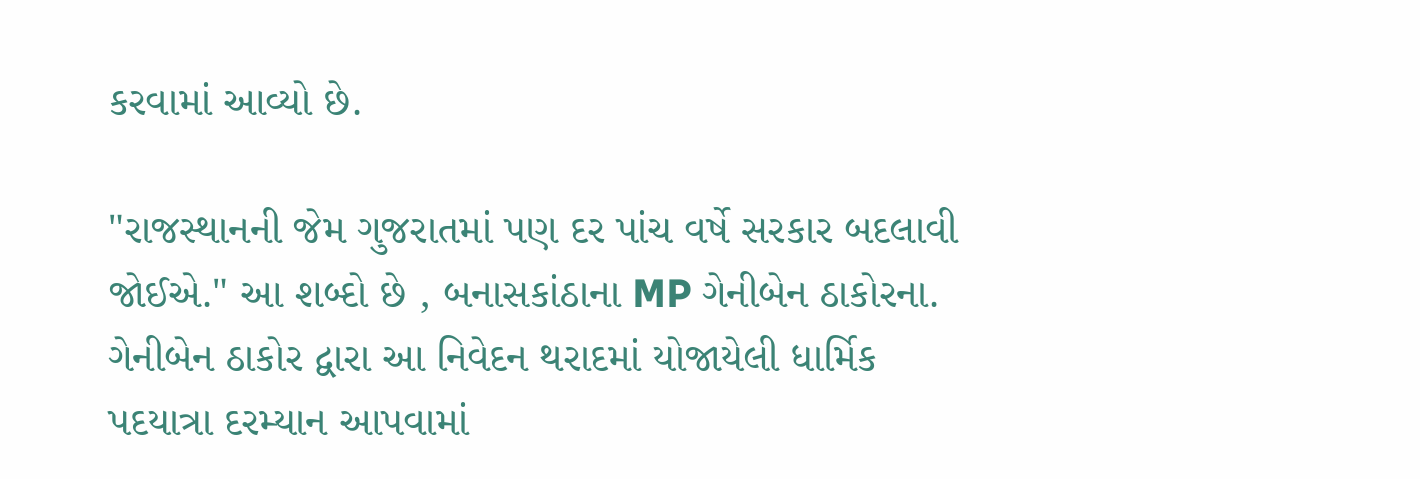કરવામાં આવ્યો છે.

"રાજસ્થાનની જેમ ગુજરાતમાં પણ દર પાંચ વર્ષે સરકાર બદલાવી જોઈએ." આ શબ્દો છે , બનાસકાંઠાના MP ગેનીબેન ઠાકોરના. ગેનીબેન ઠાકોર દ્વારા આ નિવેદન થરાદમાં યોજાયેલી ધાર્મિક પદયાત્રા દરમ્યાન આપવામાં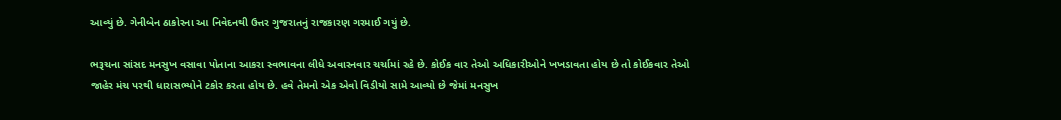આવ્યું છે. ગેનીબેન ઠાકોરના આ નિવેદનથી ઉત્તર ગુજરાતનું રાજકારણ ગરમાઈ ગયું છે.

ભરૂચના સાંસદ મનસુખ વસાવા પોતાના આકરા સ્વભાવના લીધે અવારનવાર ચર્ચામાં રહે છે. કોઈક વાર તેઓ અધિકારીઓને ખખડાવતા હોય છે તો કોઈકવાર તેઓ જાહેર મંચ પરથી ધારાસભ્યોને ટકોર કરતા હોય છે. હવે તેમનો એક એવો વિડીયો સામે આવ્યો છે જેમાં મનસુખ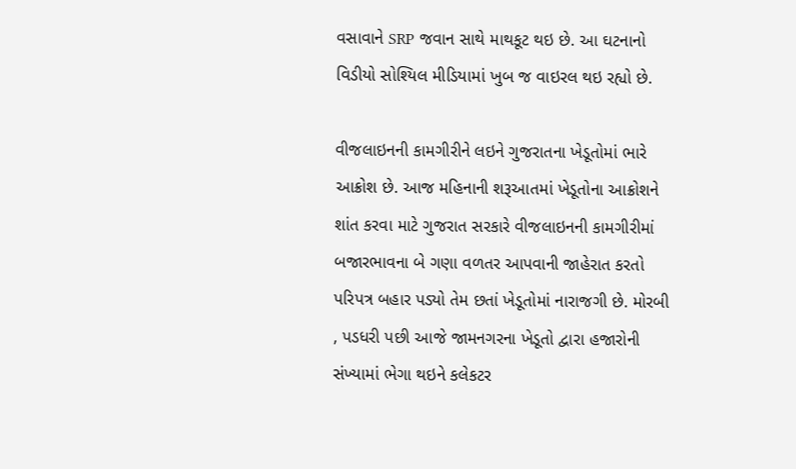વસાવાને SRP જવાન સાથે માથકૂટ થઇ છે. આ ઘટનાનો વિડીયો સોશ્યિલ મીડિયામાં ખુબ જ વાઇરલ થઇ રહ્યો છે.

વીજલાઇનની કામગીરીને લઇને ગુજરાતના ખેડૂતોમાં ભારે આક્રોશ છે. આજ મહિનાની શરૂઆતમાં ખેડૂતોના આક્રોશને શાંત કરવા માટે ગુજરાત સરકારે વીજલાઇનની કામગીરીમાં બજારભાવના બે ગણા વળતર આપવાની જાહેરાત કરતો પરિપત્ર બહાર પડ્યો તેમ છતાં ખેડૂતોમાં નારાજગી છે. મોરબી , પડધરી પછી આજે જામનગરના ખેડૂતો દ્વારા હજારોની સંખ્યામાં ભેગા થઇને કલેકટર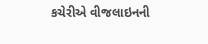કચેરીએ વીજલાઇનની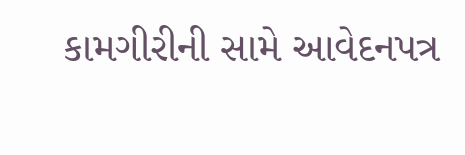કામગીરીની સામે આવેદનપત્ર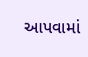આપવામાં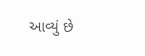આવ્યું છે